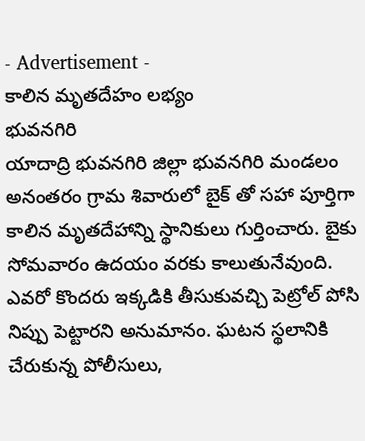- Advertisement -
కాలిన మృతదేహం లభ్యం
భువనగిరి
యాదాద్రి భువనగిరి జిల్లా భువనగిరి మండలం అనంతరం గ్రామ శివారులో బైక్ తో సహా పూర్తిగా కాలిన మృతదేహాన్ని స్థానికులు గుర్తించారు. బైకు సోమవారం ఉదయం వరకు కాలుతునేవుంది. ఎవరో కొందరు ఇక్కడికి తీసుకువచ్చి పెట్రోల్ పోసి నిప్పు పెట్టారని అనుమానం. ఘటన స్థలానికి చేరుకున్న పోలీసులు,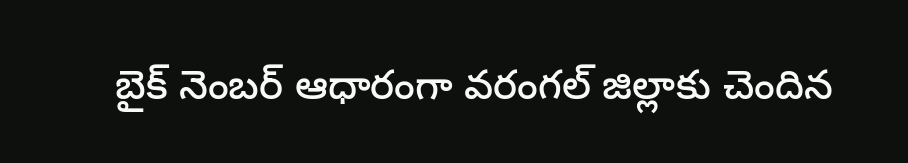బైక్ నెంబర్ ఆధారంగా వరంగల్ జిల్లాకు చెందిన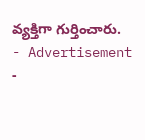వ్యక్తిగా గుర్తించారు.
- Advertisement -